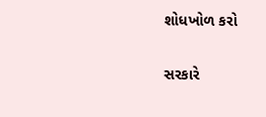શોધખોળ કરો

સરકારે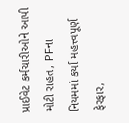પ્રાઈવેટ કર્મચારીઓને આપી મોટી રાહત, PFના નિયમમાં કર્યા મહત્ત્વપૂર્ણ ફેરફાર,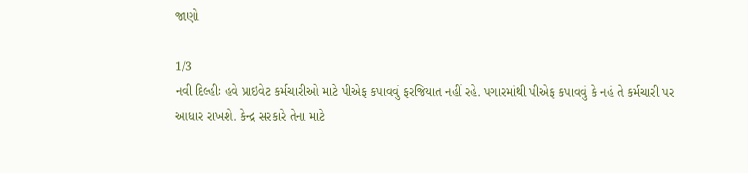જાણો

1/3
નવી દિલ્હીઃ હવે પ્રાઇવેટ કર્મચારીઓ માટે પીએફ કપાવવું ફરજિયાત નહીં રહે. પગારમાંથી પીએફ કપાવવું કે નહં તે કર્મચારી પર આધાર રાખશે. કેન્દ્ર સરકારે તેના માટે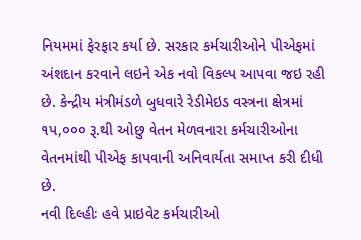નિયમમાં ફેરફાર કર્યા છે. સરકાર કર્મચારીઓને પીએફમાં અંશદાન કરવાને લઇને એક નવો વિકલ્પ આપવા જઇ રહી છે. કેન્દ્રીય મંત્રીમંડળે બુધવારે રેડીમેઇડ વસ્ત્રના ક્ષેત્રમાં ૧પ,૦૦૦ રૂ.થી ઓછુ વેતન મેળવનારા કર્મચારીઓના વેતનમાંથી પીએફ કાપવાની અનિવાર્યતા સમાપ્ત કરી દીધી છે.
નવી દિલ્હીઃ હવે પ્રાઇવેટ કર્મચારીઓ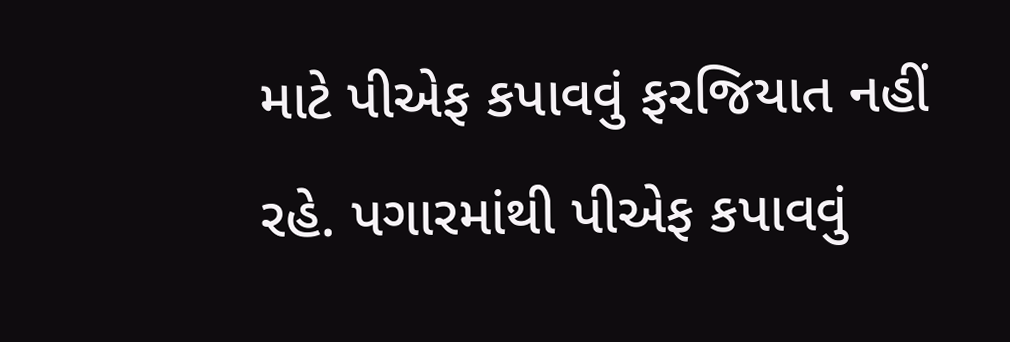માટે પીએફ કપાવવું ફરજિયાત નહીં રહે. પગારમાંથી પીએફ કપાવવું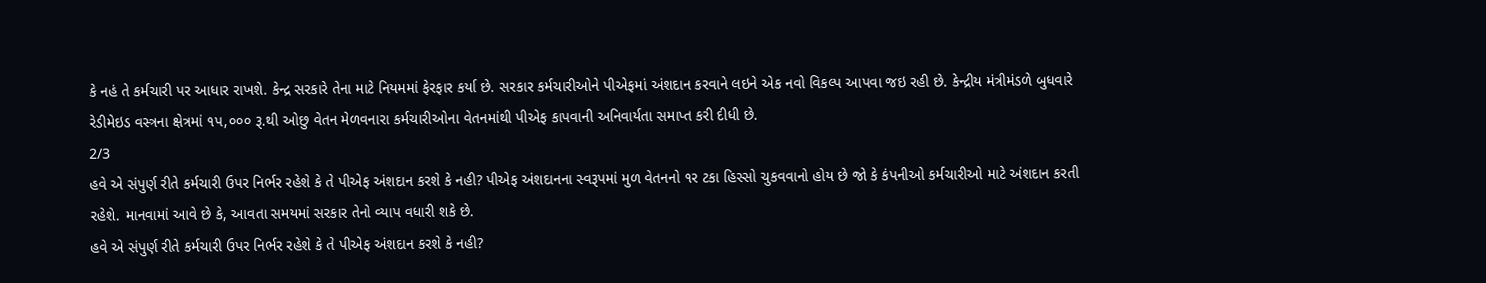કે નહં તે કર્મચારી પર આધાર રાખશે. કેન્દ્ર સરકારે તેના માટે નિયમમાં ફેરફાર કર્યા છે. સરકાર કર્મચારીઓને પીએફમાં અંશદાન કરવાને લઇને એક નવો વિકલ્પ આપવા જઇ રહી છે. કેન્દ્રીય મંત્રીમંડળે બુધવારે રેડીમેઇડ વસ્ત્રના ક્ષેત્રમાં ૧પ,૦૦૦ રૂ.થી ઓછુ વેતન મેળવનારા કર્મચારીઓના વેતનમાંથી પીએફ કાપવાની અનિવાર્યતા સમાપ્ત કરી દીધી છે.
2/3
હવે એ સંપુર્ણ રીતે કર્મચારી ઉપર નિર્ભર રહેશે કે તે પીએફ અંશદાન કરશે કે નહી? પીએફ અંશદાનના સ્વરૂપમાં મુળ વેતનનો ૧ર ટકા હિસ્સો ચુકવવાનો હોય છે જો કે કંપનીઓ કર્મચારીઓ માટે અંશદાન કરતી રહેશે. માનવામાં આવે છે કે, આવતા સમયમાં સરકાર તેનો વ્યાપ વધારી શકે છે.
હવે એ સંપુર્ણ રીતે કર્મચારી ઉપર નિર્ભર રહેશે કે તે પીએફ અંશદાન કરશે કે નહી?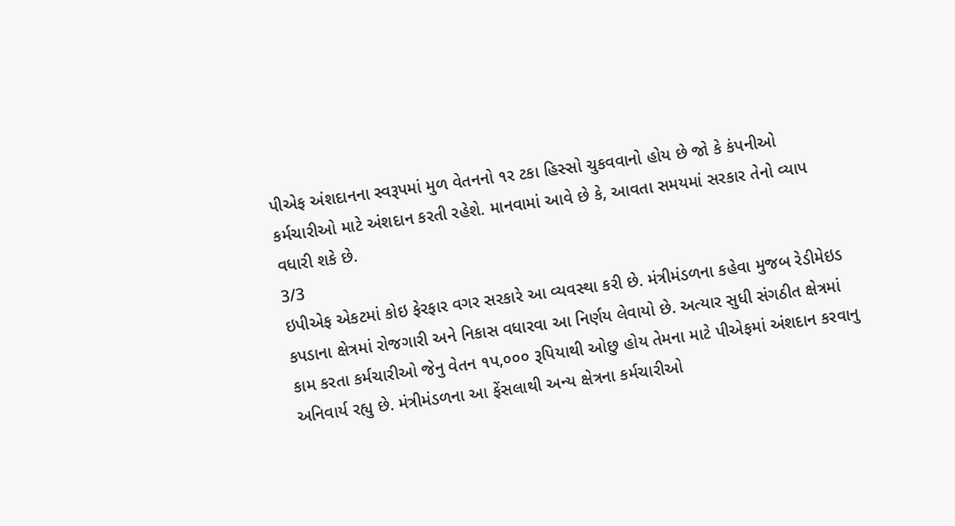પીએફ અંશદાનના સ્વરૂપમાં મુળ વેતનનો ૧ર ટકા હિસ્સો ચુકવવાનો હોય છે જો કે કંપનીઓ કર્મચારીઓ માટે અંશદાન કરતી રહેશે. માનવામાં આવે છે કે, આવતા સમયમાં સરકાર તેનો વ્યાપ વધારી શકે છે.
3/3
ઇપીએફ એકટમાં કોઇ ફેરફાર વગર સરકારે આ વ્યવસ્થા કરી છે. મંત્રીમંડળના કહેવા મુજબ રેડીમેઇડ કપડાના ક્ષેત્રમાં રોજગારી અને નિકાસ વધારવા આ નિર્ણય લેવાયો છે. અત્યાર સુધી સંગઠીત ક્ષેત્રમાં કામ કરતા કર્મચારીઓ જેનુ વેતન ૧પ,૦૦૦ રૂપિયાથી ઓછુ હોય તેમના માટે પીએફમાં અંશદાન કરવાનુ અનિવાર્ય રહ્યુ છે. મંત્રીમંડળના આ ફેંસલાથી અન્ય ક્ષેત્રના કર્મચારીઓ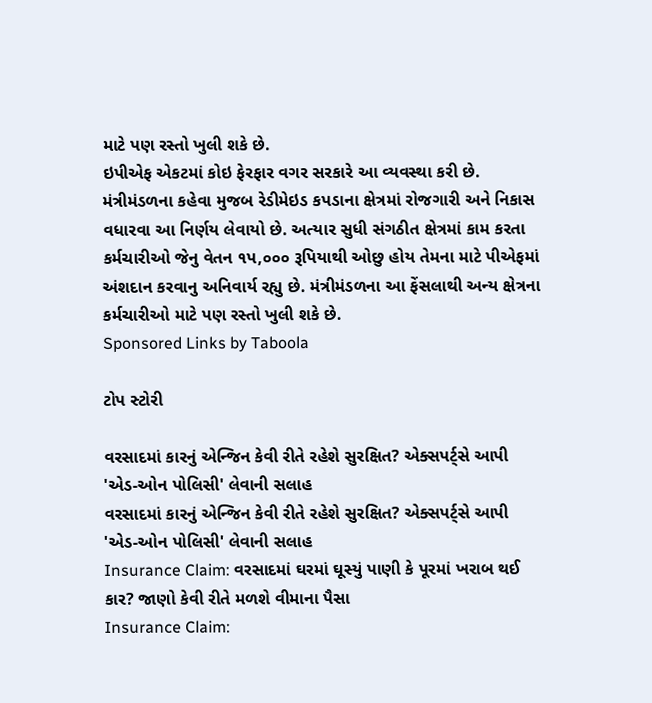માટે પણ રસ્તો ખુલી શકે છે.
ઇપીએફ એકટમાં કોઇ ફેરફાર વગર સરકારે આ વ્યવસ્થા કરી છે. મંત્રીમંડળના કહેવા મુજબ રેડીમેઇડ કપડાના ક્ષેત્રમાં રોજગારી અને નિકાસ વધારવા આ નિર્ણય લેવાયો છે. અત્યાર સુધી સંગઠીત ક્ષેત્રમાં કામ કરતા કર્મચારીઓ જેનુ વેતન ૧પ,૦૦૦ રૂપિયાથી ઓછુ હોય તેમના માટે પીએફમાં અંશદાન કરવાનુ અનિવાર્ય રહ્યુ છે. મંત્રીમંડળના આ ફેંસલાથી અન્ય ક્ષેત્રના કર્મચારીઓ માટે પણ રસ્તો ખુલી શકે છે.
Sponsored Links by Taboola

ટોપ સ્ટોરી

વરસાદમાં કારનું એન્જિન કેવી રીતે રહેશે સુરક્ષિત? એક્સપર્ટ્સે આપી 'એડ-ઓન પોલિસી' લેવાની સલાહ
વરસાદમાં કારનું એન્જિન કેવી રીતે રહેશે સુરક્ષિત? એક્સપર્ટ્સે આપી 'એડ-ઓન પોલિસી' લેવાની સલાહ
Insurance Claim: વરસાદમાં ઘરમાં ઘૂસ્યું પાણી કે પૂરમાં ખરાબ થઈ કાર? જાણો કેવી રીતે મળશે વીમાના પૈસા
Insurance Claim: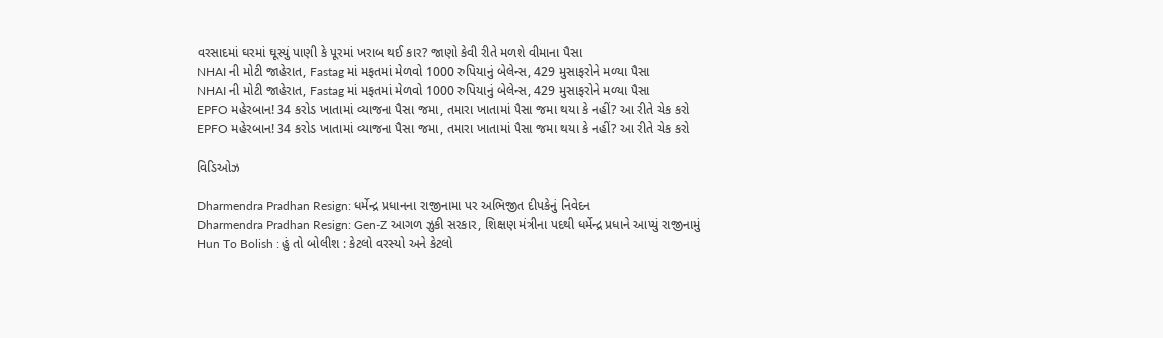વરસાદમાં ઘરમાં ઘૂસ્યું પાણી કે પૂરમાં ખરાબ થઈ કાર? જાણો કેવી રીતે મળશે વીમાના પૈસા
NHAI ની મોટી જાહેરાત, Fastag માં મફતમાં મેળવો 1000 રુપિયાનું બેલેન્સ, 429 મુસાફરોને મળ્યા પૈસા
NHAI ની મોટી જાહેરાત, Fastag માં મફતમાં મેળવો 1000 રુપિયાનું બેલેન્સ, 429 મુસાફરોને મળ્યા પૈસા
EPFO મહેરબાન! 34 કરોડ ખાતામાં વ્યાજના પૈસા જમા, તમારા ખાતામાં પૈસા જમા થયા કે નહીં? આ રીતે ચેક કરો
EPFO મહેરબાન! 34 કરોડ ખાતામાં વ્યાજના પૈસા જમા, તમારા ખાતામાં પૈસા જમા થયા કે નહીં? આ રીતે ચેક કરો

વિડિઓઝ

Dharmendra Pradhan Resign: ધર્મેન્દ્ર પ્રધાનના રાજીનામા પર અભિજીત દીપકેનું નિવેદન
Dharmendra Pradhan Resign: Gen-Z આગળ ઝુકી સરકાર, શિક્ષણ મંત્રીના પદથી ધર્મેન્દ્ર પ્રધાને આપ્યું રાજીનામું
Hun To Bolish : હું તો બોલીશ : કેટલો વરસ્યો અને કેટલો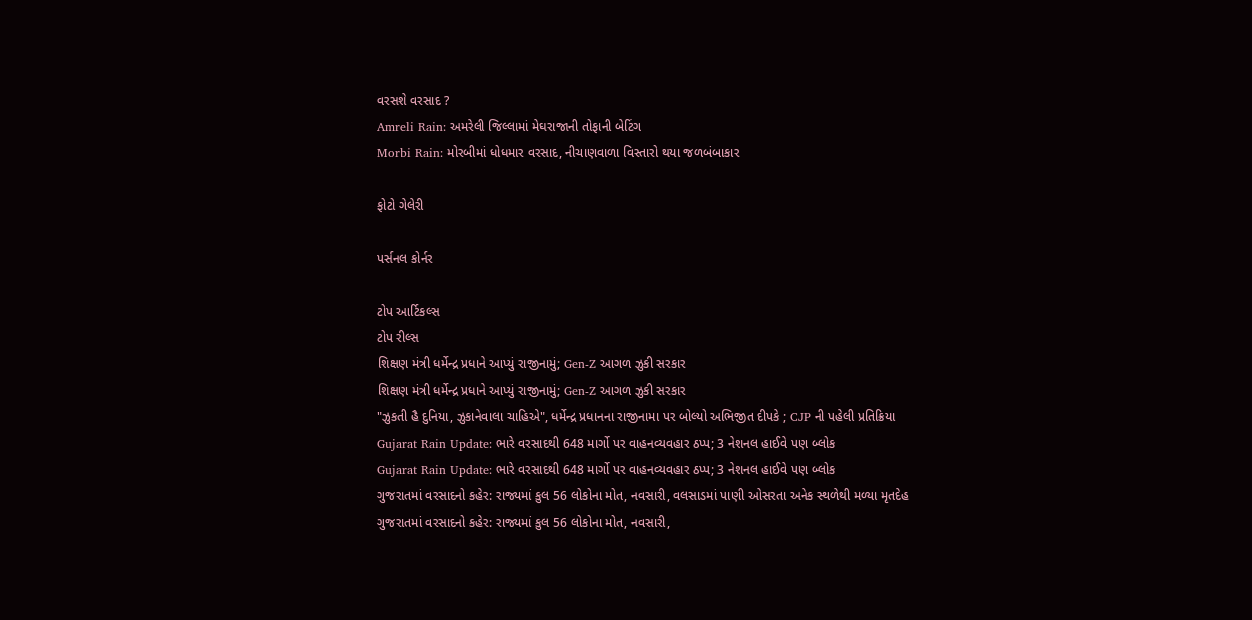વરસશે વરસાદ ?
Amreli Rain: અમરેલી જિલ્લામાં મેઘરાજાની તોફાની બેટિંગ
Morbi Rain: મોરબીમાં ધોધમાર વરસાદ, નીચાણવાળા વિસ્તારો થયા જળબંબાકાર

ફોટો ગેલેરી

પર્સનલ કોર્નર

ટોપ આર્ટિકલ્સ
ટોપ રીલ્સ
શિક્ષણ મંત્રી ધર્મેન્દ્ર પ્રધાને આપ્યું રાજીનામું; Gen-Z આગળ ઝુકી સરકાર
શિક્ષણ મંત્રી ધર્મેન્દ્ર પ્રધાને આપ્યું રાજીનામું; Gen-Z આગળ ઝુકી સરકાર
"ઝુકતી હૈ દુનિયા, ઝુકાનેવાલા ચાહિએ", ધર્મેન્દ્ર પ્રધાનના રાજીનામા પર બોલ્યો અભિજીત દીપકે ; CJP ની પહેલી પ્રતિક્રિયા
Gujarat Rain Update: ભારે વરસાદથી 648 માર્ગો પર વાહનવ્યવહાર ઠપ્પ; 3 નેશનલ હાઈવે પણ બ્લોક
Gujarat Rain Update: ભારે વરસાદથી 648 માર્ગો પર વાહનવ્યવહાર ઠપ્પ; 3 નેશનલ હાઈવે પણ બ્લોક
ગુજરાતમાં વરસાદનો કહેર: રાજ્યમાં કુલ 56 લોકોના મોત, નવસારી, વલસાડમાં પાણી ઓસરતા અનેક સ્થળેથી મળ્યા મૃતદેહ
ગુજરાતમાં વરસાદનો કહેર: રાજ્યમાં કુલ 56 લોકોના મોત, નવસારી,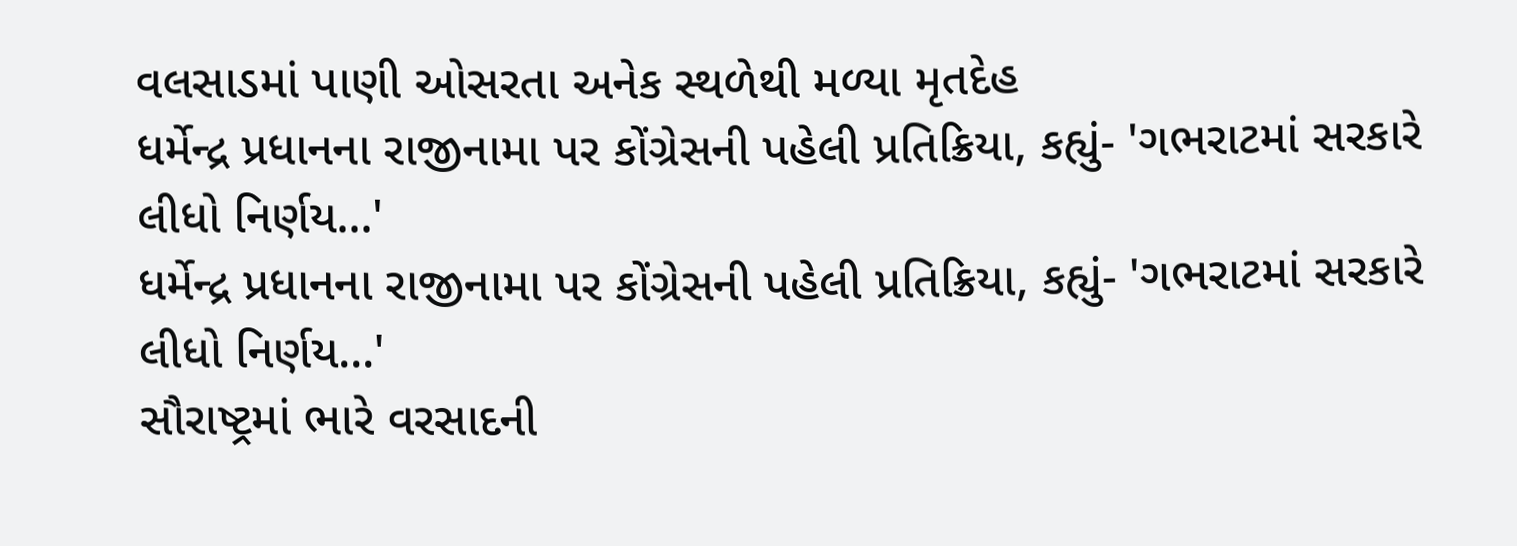વલસાડમાં પાણી ઓસરતા અનેક સ્થળેથી મળ્યા મૃતદેહ
ધર્મેન્દ્ર પ્રધાનના રાજીનામા પર કોંગ્રેસની પહેલી પ્રતિક્રિયા, કહ્યું- 'ગભરાટમાં સરકારે લીધો નિર્ણય...'
ધર્મેન્દ્ર પ્રધાનના રાજીનામા પર કોંગ્રેસની પહેલી પ્રતિક્રિયા, કહ્યું- 'ગભરાટમાં સરકારે લીધો નિર્ણય...'
સૌરાષ્ટ્રમાં ભારે વરસાદની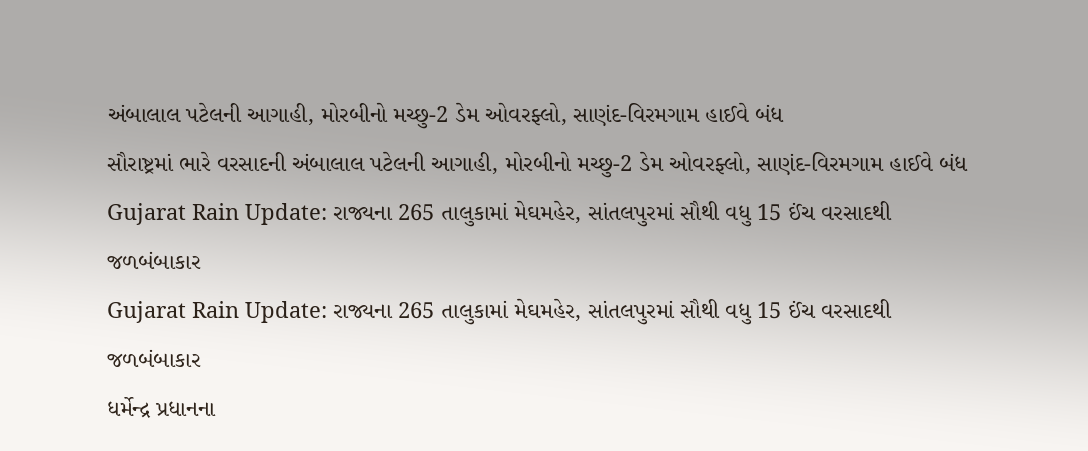અંબાલાલ પટેલની આગાહી, મોરબીનો મચ્છુ-2 ડેમ ઓવરફ્લો, સાણંદ-વિરમગામ હાઈવે બંધ
સૌરાષ્ટ્રમાં ભારે વરસાદની અંબાલાલ પટેલની આગાહી, મોરબીનો મચ્છુ-2 ડેમ ઓવરફ્લો, સાણંદ-વિરમગામ હાઈવે બંધ
Gujarat Rain Update: રાજ્યના 265 તાલુકામાં મેઘમહેર, સાંતલપુરમાં સૌથી વધુ 15 ઈંચ વરસાદથી જળબંબાકાર
Gujarat Rain Update: રાજ્યના 265 તાલુકામાં મેઘમહેર, સાંતલપુરમાં સૌથી વધુ 15 ઈંચ વરસાદથી જળબંબાકાર
ધર્મેન્દ્ર પ્રધાનના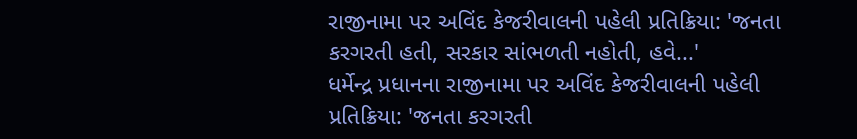રાજીનામા પર અવિંદ કેજરીવાલની પહેલી પ્રતિક્રિયા: 'જનતા કરગરતી હતી, સરકાર સાંભળતી નહોતી, હવે...'
ધર્મેન્દ્ર પ્રધાનના રાજીનામા પર અવિંદ કેજરીવાલની પહેલી પ્રતિક્રિયા: 'જનતા કરગરતી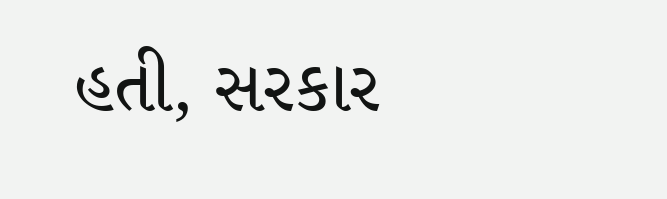હતી, સરકાર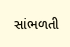સાંભળતી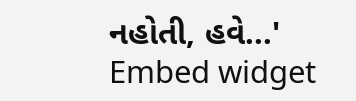નહોતી, હવે...'
Embed widget